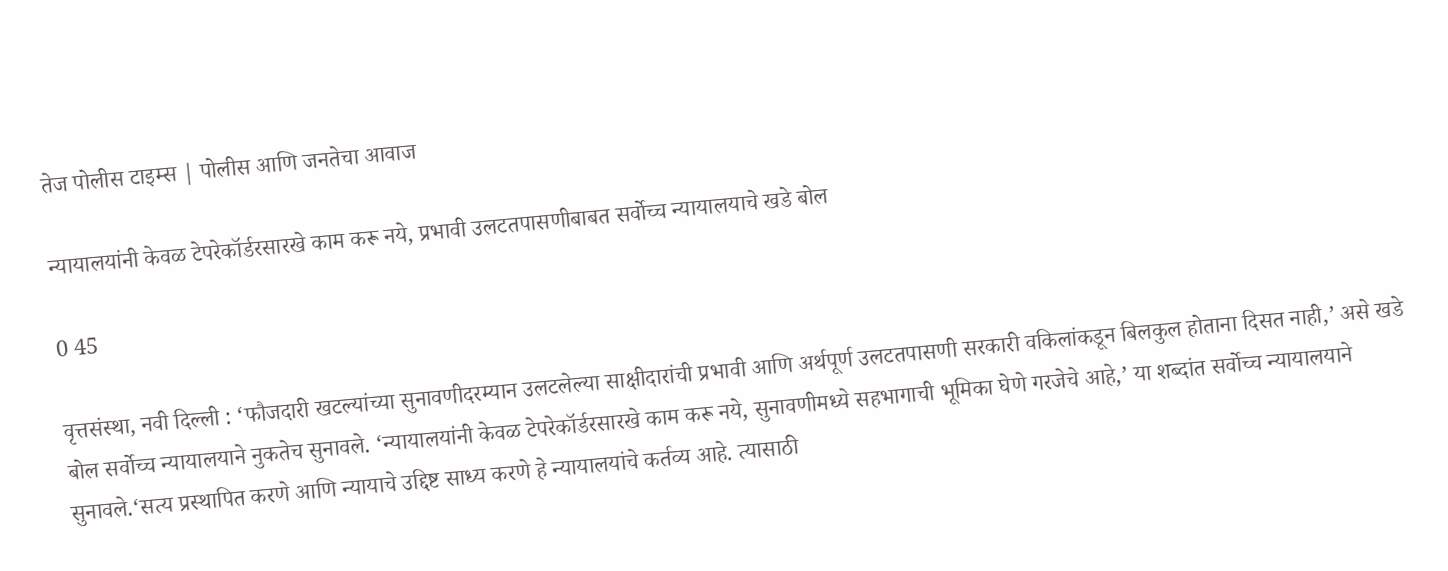तेज पोलीस टाइम्स | पोलीस आणि जनतेचा आवाज

न्यायालयांनी केवळ टेपरेकॉर्डरसारखे काम करू नये, प्रभावी उलटतपासणीबाबत सर्वोच्च न्यायालयाचे खडे बोल

0 45

वृत्तसंस्था, नवी दिल्ली : ‘फौजदारी खटल्यांच्या सुनावणीदरम्यान उलटलेल्या साक्षीदारांची प्रभावी आणि अर्थपूर्ण उलटतपासणी सरकारी वकिलांकडून बिलकुल होताना दिसत नाही,’ असे खडे बोल सर्वोच्च न्यायालयाने नुकतेच सुनावले. ‘न्यायालयांनी केवळ टेपरेकॉर्डरसारखे काम करू नये, सुनावणीमध्ये सहभागाची भूमिका घेणे गरजेचे आहे,’ या शब्दांत सर्वोच्च न्यायालयाने सुनावले.‘सत्य प्रस्थापित करणे आणि न्यायाचे उद्दिष्ट साध्य करणे हे न्यायालयांचे कर्तव्य आहे. त्यासाठी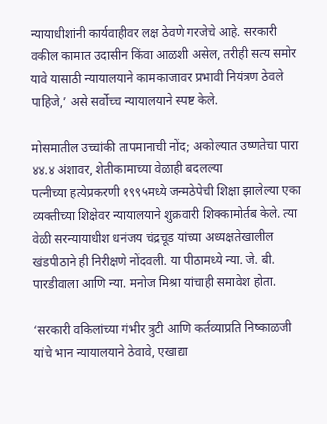न्यायाधीशांनी कार्यवाहीवर लक्ष ठेवणे गरजेचे आहे. सरकारी वकील कामात उदासीन किंवा आळशी असेल, तरीही सत्य समोर यावे यासाठी न्यायालयाने कामकाजावर प्रभावी नियंत्रण ठेवले पाहिजे,’ असे सर्वोच्च न्यायालयाने स्पष्ट केले.

मोसमातील उच्चांकी तापमानाची नोंद; अकोल्यात उष्णतेचा पारा ४४.४ अंशावर, शेतीकामाच्या वेळाही बदलल्या
पत्नीच्या हत्येप्रकरणी १९९५मध्ये जन्मठेपेची शिक्षा झालेल्या एका व्यक्तीच्या शिक्षेवर न्यायालयाने शुक्रवारी शिक्कामोर्तब केले. त्या वेळी सरन्यायाधीश धनंजय चंद्रचूड यांच्या अध्यक्षतेखालील खंडपीठाने ही निरीक्षणे नोंदवली. या पीठामध्ये न्या. जे. बी. पारडीवाला आणि न्या. मनोज मिश्रा यांचाही समावेश होता.

‘सरकारी वकिलांच्या गंभीर त्रुटी आणि कर्तव्याप्रति निष्काळजी यांचे भान न्यायालयाने ठेवावे, एखाद्या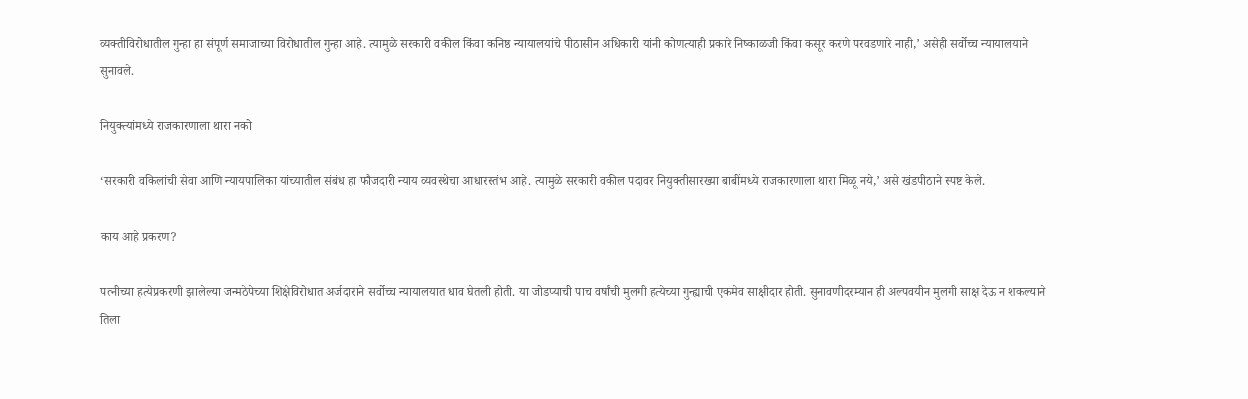व्यक्तीविरोधातील गुन्हा हा संपूर्ण समाजाच्या विरोधातील गुन्हा आहे. त्यामुळे सरकारी वकील किंवा कनिष्ठ न्यायालयांचे पीठासीन अधिकारी यांनी कोणत्याही प्रकारे निष्काळजी किंवा कसूर करणे परवडणारे नाही,’ असेही सर्वोच्च न्यायालयाने सुनावले.

नियुक्त्यांमध्ये राजकारणाला थारा नको

‘सरकारी वकिलांची सेवा आणि न्यायपालिका यांच्यातील संबंध हा फौजदारी न्याय व्यवस्थेचा आधारस्तंभ आहे. त्यामुळे सरकारी वकील पदावर नियुक्तीसारख्या बाबींमध्ये राजकारणाला थारा मिळू नये,’ असे खंडपीठाने स्पष्ट केले.

काय आहे प्रकरण?

पत्नीच्या हत्येप्रकरणी झालेल्या जन्मठेपेच्या शिक्षेविरोधात अर्जदाराने सर्वोच्च न्यायालयात धाव घेतली होती. या जोडप्याची पाच वर्षांची मुलगी हत्येच्या गुन्ह्याची एकमेव साक्षीदार होती. सुनावणीदरम्यान ही अल्पवयीन मुलगी साक्ष देऊ न शकल्याने तिला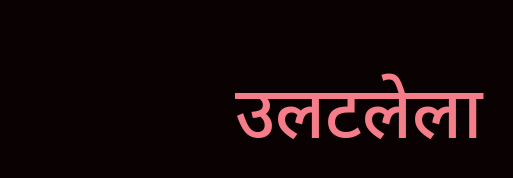उलटलेला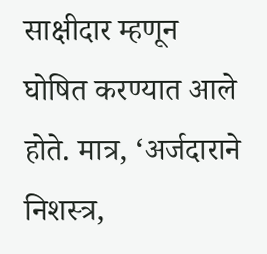साक्षीदार म्हणून घोषित करण्यात आले होते. मात्र, ‘अर्जदाराने निशस्त्र,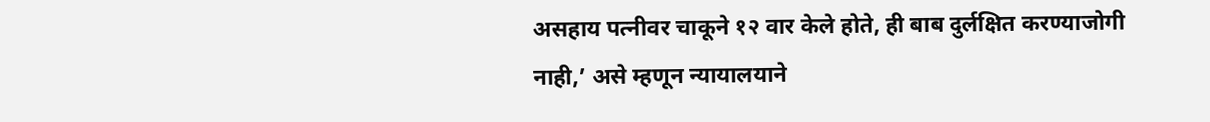असहाय पत्नीवर चाकूने १२ वार केले होते, ही बाब दुर्लक्षित करण्याजोगी नाही,’ असे म्हणून न्यायालयाने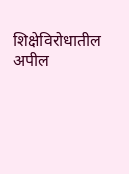शिक्षेविरोधातील अपील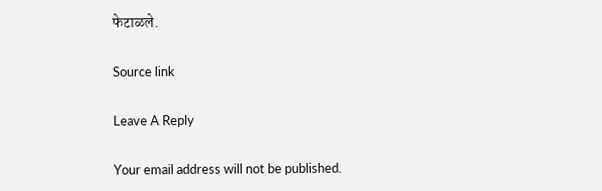फेटाळले.

Source link

Leave A Reply

Your email address will not be published.